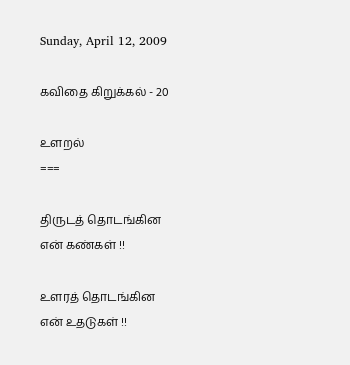Sunday, April 12, 2009

கவிதை கிறுக்கல் - 20

உளறல்
===

திருடத் தொடங்கின
என் கண்கள் !!

உளரத் தொடங்கின
என் உதடுகள் !!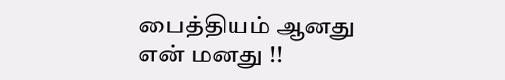பைத்தியம் ஆனது
என் மனது !!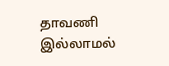தாவணி இல்லாமல்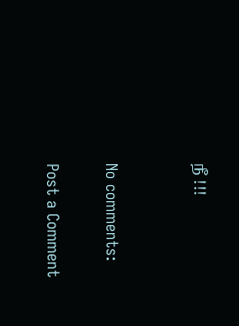நீ !!!


No comments:

Post a Comment